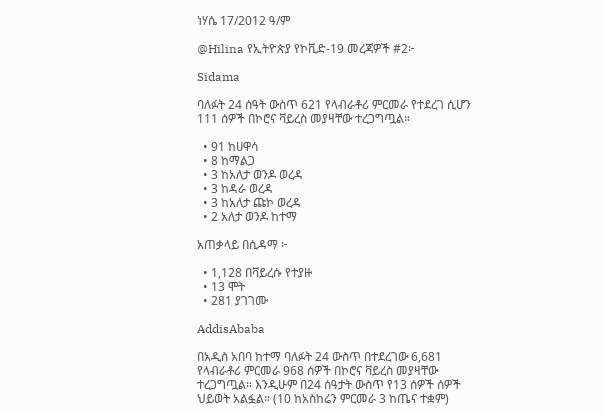ነሃሴ 17/2012 ዓ/ም

@Hilina የኢትዮጵያ የኮቪድ-19 መረጃዎች #2፦

Sidama

ባለፉት 24 ሰዓት ውስጥ 621 የላብራቶሪ ምርመራ የተደረገ ሲሆን 111 ሰዎች በኮሮና ቫይረስ መያዛቸው ተረጋግጧል።

  • 91 ከሀዋሳ
  • 8 ከማልጋ
  • 3 ከአለታ ወንዶ ወረዳ
  • 3 ከዳራ ወረዳ
  • 3 ከአለታ ጩኮ ወረዳ
  • 2 አለታ ወንዶ ከተማ

አጠቃላይ በሲዳማ ፦

  • 1,128 በቫይረሱ የተያዙ
  • 13 ሞት
  • 281 ያገገሙ

AddisAbaba

በአዲስ አበባ ከተማ ባለፉት 24 ውስጥ በተደረገው 6,681 የላብራቶሪ ምርመራ 968 ሰዎች በኮሮና ቫይረስ መያዛቸው ተረጋግጧል። እንዲሁም በ24 ሰዓታት ውስጥ የ13 ሰዎች ሰዎች ህይወት አልፏል። (10 ከአስከሬን ምርመራ 3 ከጤና ተቋም)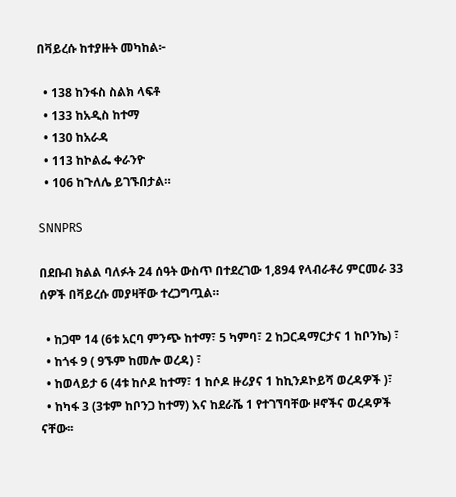በቫይረሱ ከተያዙት መካከል፦

  • 138 ከንፋስ ስልክ ላፍቶ
  • 133 ከአዲስ ከተማ
  • 130 ከአራዳ
  • 113 ከኮልፌ ቀራንዮ
  • 106 ከጉለሌ ይገኙበታል።

SNNPRS

በደቡብ ክልል ባለፉት 24 ሰዓት ውስጥ በተደረገው 1,894 የላብራቶሪ ምርመራ 33 ሰዎች በቫይረሱ መያዛቸው ተረጋግጧል።

  • ከጋሞ 14 (6ቱ አርባ ምንጭ ከተማ፣ 5 ካምባ፣ 2 ከጋርዳማርታና 1 ከቦንኬ) ፣
  • ከጎፋ 9 ( 9ኙም ከመሎ ወረዳ) ፣
  • ከወላይታ 6 (4ቱ ከሶዶ ከተማ፣ 1 ከሶዶ ዙሪያና 1 ከኪንዶኮይሻ ወረዳዎች )፣
  • ከካፋ 3 (3ቱም ከቦንጋ ከተማ) እና ከደራሼ 1 የተገኘባቸው ዞኖችና ወረዳዎች ናቸው፡፡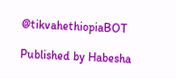@tikvahethiopiaBOT

Published by Habesha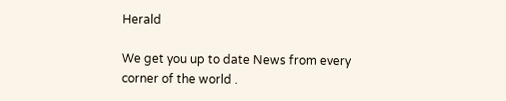Herald

We get you up to date News from every corner of the world .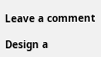Leave a comment

Design a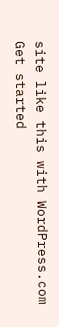site like this with WordPress.com
Get started